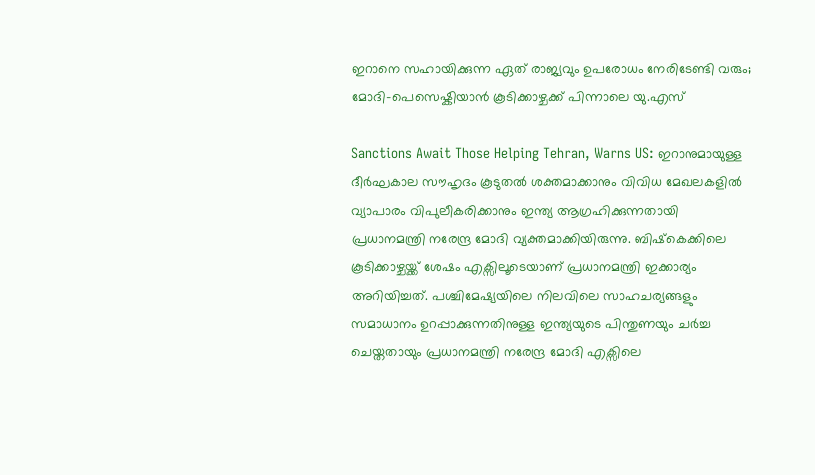ഇറാനെ സഹായിക്കുന്ന ഏത് രാജ്യവും ഉപരോധം നേരിടേണ്ടി വരും; മോദി-പെസെഷ്കിയാൻ കൂടിക്കാഴ്ചക്ക് പിന്നാലെ യു.എസ്

Sanctions Await Those Helping Tehran, Warns US: ഇറാനുമായുള്ള ദീർഘകാല സൗഹൃദം കൂടുതൽ ശക്തമാക്കാനും വിവിധ മേഖലകളിൽ വ്യാപാരം വിപുലീകരിക്കാനും ഇന്ത്യ ആഗ്രഹിക്കുന്നതായി പ്രധാനമന്ത്രി നരേന്ദ്ര മോദി വ്യക്തമാക്കിയിരുന്നു. ബിഷ്‌കെക്കിലെ കൂടിക്കാഴ്ചയ്ക്ക് ശേഷം എക്സിലൂടെയാണ് പ്രധാനമന്ത്രി ഇക്കാര്യം അറിയിച്ചത്. പശ്ചിമേഷ്യയിലെ നിലവിലെ സാഹചര്യങ്ങളും സമാധാനം ഉറപ്പാക്കുന്നതിനുള്ള ഇന്ത്യയുടെ പിന്തുണയും ചർച്ച ചെയ്തതായും പ്രധാനമന്ത്രി നരേന്ദ്ര മോദി എക്സിലെ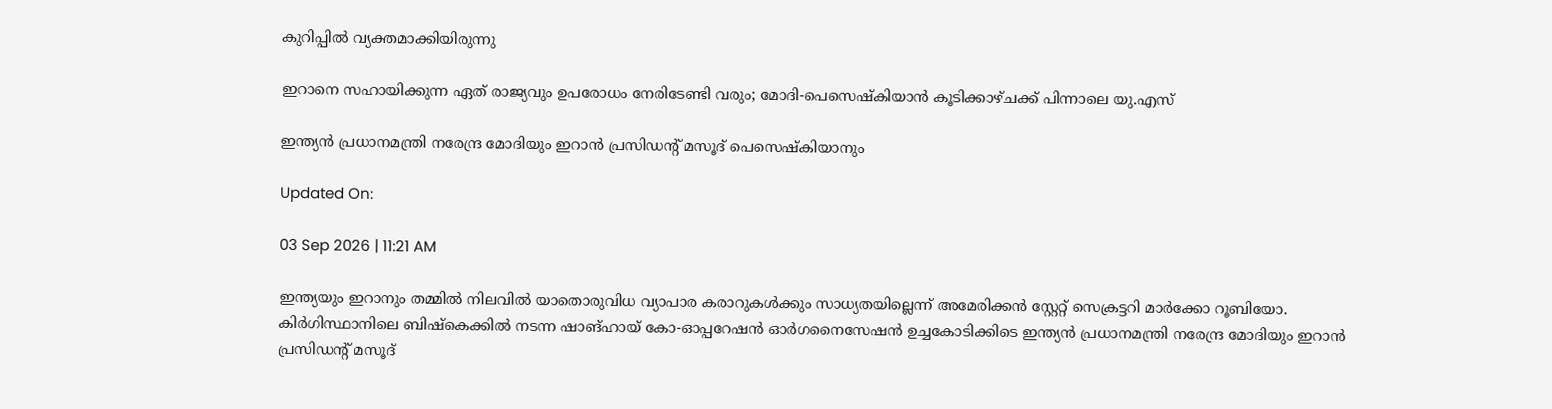കുറിപ്പിൽ വ്യക്തമാക്കിയിരുന്നു

ഇറാനെ സഹായിക്കുന്ന ഏത് രാജ്യവും ഉപരോധം നേരിടേണ്ടി വരും; മോദി-പെസെഷ്കിയാൻ കൂടിക്കാഴ്ചക്ക് പിന്നാലെ യു.എസ്

ഇന്ത്യൻ പ്രധാനമന്ത്രി നരേന്ദ്ര മോദിയും ഇറാൻ പ്രസിഡൻ്റ് മസൂദ് പെസെഷ്കിയാനും

Updated On:

03 Sep 2026 | 11:21 AM

ഇന്ത്യയും ഇറാനും തമ്മിൽ നിലവിൽ യാതൊരുവിധ വ്യാപാര കരാറുകൾക്കും സാധ്യതയില്ലെന്ന് അമേരിക്കൻ സ്റ്റേറ്റ് സെക്രട്ടറി മാർക്കോ റൂബിയോ. കിർഗിസ്ഥാനിലെ ബിഷ്‌കെക്കിൽ നടന്ന ഷാങ്ഹായ് കോ-ഓപ്പറേഷൻ ഓർഗനൈസേഷൻ ഉച്ചകോടിക്കിടെ ഇന്ത്യൻ പ്രധാനമന്ത്രി നരേന്ദ്ര മോദിയും ഇറാൻ പ്രസിഡൻ്റ് മസൂദ്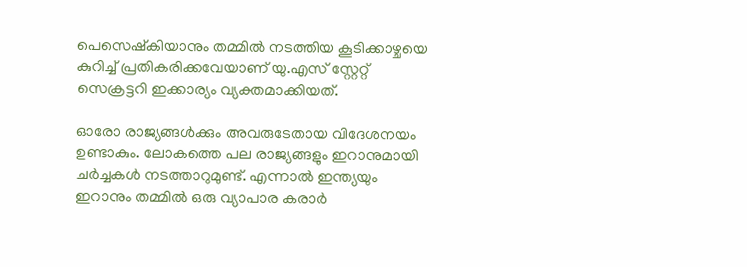പെസെഷ്കിയാനും തമ്മിൽ നടത്തിയ കൂടിക്കാഴ്ചയെ കുറിച്ച് പ്രതികരിക്കവേയാണ് യു.എസ് സ്റ്റേറ്റ് സെക്രട്ടറി ഇക്കാര്യം വ്യക്തമാക്കിയത്.

ഓരോ രാജ്യങ്ങൾക്കും അവരുടേതായ വിദേശനയം ഉണ്ടാകും. ലോകത്തെ പല രാജ്യങ്ങളും ഇറാനുമായി ചർച്ചകൾ നടത്താറുമുണ്ട്. എന്നാൽ ഇന്ത്യയും ഇറാനും തമ്മിൽ ഒരു വ്യാപാര കരാർ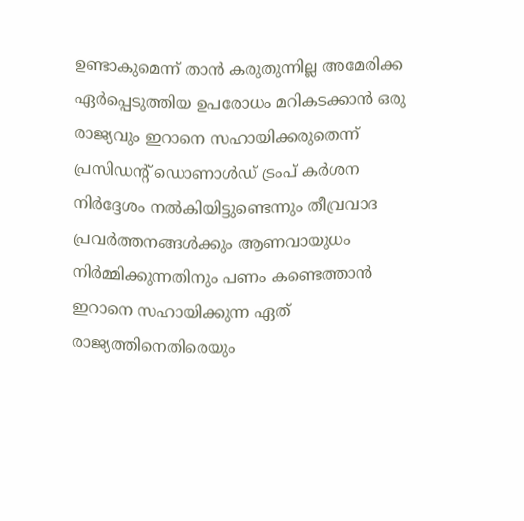ഉണ്ടാകുമെന്ന് താൻ കരുതുന്നില്ല അമേരിക്ക ഏർപ്പെടുത്തിയ ഉപരോധം മറികടക്കാൻ ഒരു രാജ്യവും ഇറാനെ സഹായിക്കരുതെന്ന് പ്രസിഡൻ്റ് ഡൊണാൾഡ് ട്രംപ് കർശന നിർദ്ദേശം നൽകിയിട്ടുണ്ടെന്നും തീവ്രവാദ പ്രവർത്തനങ്ങൾക്കും ആണവായുധം നിർമ്മിക്കുന്നതിനും പണം കണ്ടെത്താൻ ഇറാനെ സഹായിക്കുന്ന ഏത് രാജ്യത്തിനെതിരെയും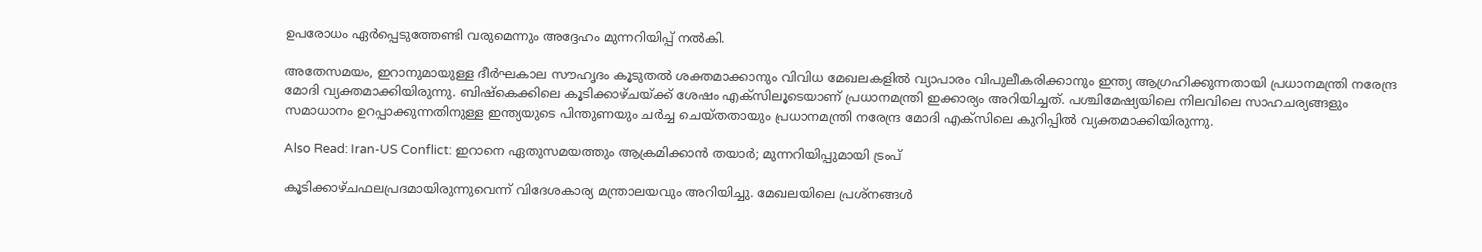ഉപരോധം ഏർപ്പെടുത്തേണ്ടി വരുമെന്നും അദ്ദേഹം മുന്നറിയിപ്പ് നൽകി.

അതേസമയം, ഇറാനുമായുള്ള ദീർഘകാല സൗഹൃദം കൂടുതൽ ശക്തമാക്കാനും വിവിധ മേഖലകളിൽ വ്യാപാരം വിപുലീകരിക്കാനും ഇന്ത്യ ആഗ്രഹിക്കുന്നതായി പ്രധാനമന്ത്രി നരേന്ദ്ര മോദി വ്യക്തമാക്കിയിരുന്നു. ബിഷ്‌കെക്കിലെ കൂടിക്കാഴ്ചയ്ക്ക് ശേഷം എക്സിലൂടെയാണ് പ്രധാനമന്ത്രി ഇക്കാര്യം അറിയിച്ചത്. പശ്ചിമേഷ്യയിലെ നിലവിലെ സാഹചര്യങ്ങളും സമാധാനം ഉറപ്പാക്കുന്നതിനുള്ള ഇന്ത്യയുടെ പിന്തുണയും ചർച്ച ചെയ്തതായും പ്രധാനമന്ത്രി നരേന്ദ്ര മോദി എക്സിലെ കുറിപ്പിൽ വ്യക്തമാക്കിയിരുന്നു.

Also Read: Iran-US Conflict: ഇറാനെ ഏതുസമയത്തും ആക്രമിക്കാന്‍ തയാര്‍; മുന്നറിയിപ്പുമായി ട്രംപ്‌

കൂടിക്കാഴ്ചഫലപ്രദമായിരുന്നുവെന്ന് വിദേശകാര്യ മന്ത്രാലയവും അറിയിച്ചു. മേഖലയിലെ പ്രശ്നങ്ങൾ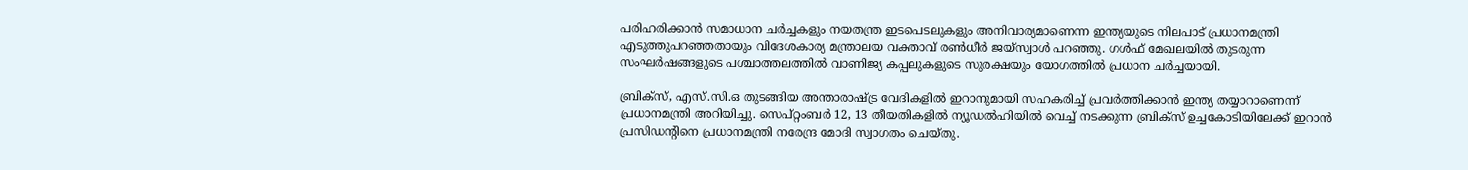പരിഹരിക്കാൻ സമാധാന ചർച്ചകളും നയതന്ത്ര ഇടപെടലുകളും അനിവാര്യമാണെന്ന ഇന്ത്യയുടെ നിലപാട് പ്രധാനമന്ത്രി എടുത്തുപറഞ്ഞതായും വിദേശകാര്യ മന്ത്രാലയ വക്താവ് രൺധീർ ജയ്‌സ്വാൾ പറഞ്ഞു. ഗൾഫ് മേഖലയിൽ തുടരുന്ന സംഘർഷങ്ങളുടെ പശ്ചാത്തലത്തിൽ വാണിജ്യ കപ്പലുകളുടെ സുരക്ഷയും യോഗത്തിൽ പ്രധാന ചർച്ചയായി.

ബ്രിക്സ്, എസ്‌.സി.ഒ തുടങ്ങിയ അന്താരാഷ്ട്ര വേദികളിൽ ഇറാനുമായി സഹകരിച്ച് പ്രവർത്തിക്കാൻ ഇന്ത്യ തയ്യാറാണെന്ന് പ്രധാനമന്ത്രി അറിയിച്ചു. സെപ്റ്റംബർ 12, 13 തീയതികളിൽ ന്യൂഡൽഹിയിൽ വെച്ച് നടക്കുന്ന ബ്രിക്സ് ഉച്ചകോടിയിലേക്ക് ഇറാൻ പ്രസിഡൻ്റിനെ പ്രധാനമന്ത്രി നരേന്ദ്ര മോദി സ്വാഗതം ചെയ്തു.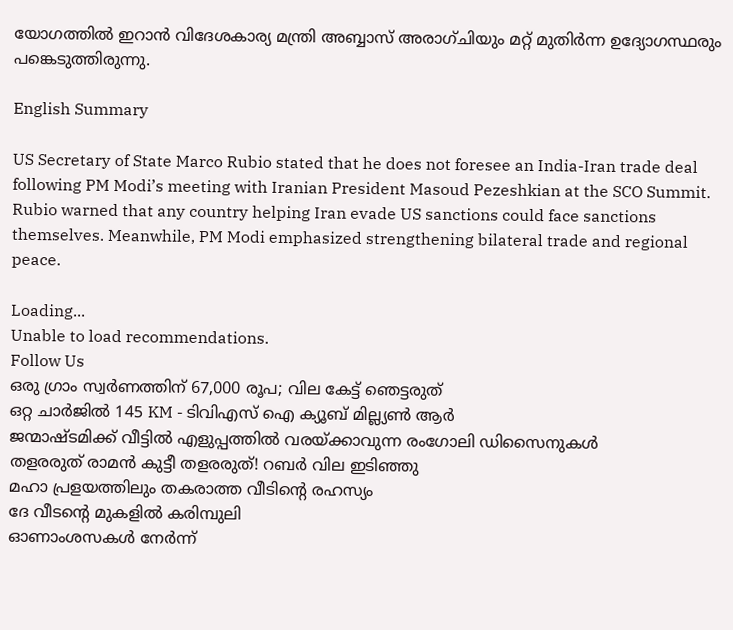യോഗത്തിൽ ഇറാൻ വിദേശകാര്യ മന്ത്രി അബ്ബാസ് അരാഗ്ചിയും മറ്റ് മുതിർന്ന ഉദ്യോഗസ്ഥരും പങ്കെടുത്തിരുന്നു.

English Summary

US Secretary of State Marco Rubio stated that he does not foresee an India-Iran trade deal following PM Modi’s meeting with Iranian President Masoud Pezeshkian at the SCO Summit. Rubio warned that any country helping Iran evade US sanctions could face sanctions themselves. Meanwhile, PM Modi emphasized strengthening bilateral trade and regional peace.

Loading...
Unable to load recommendations.
Follow Us
ഒരു ഗ്രാം സ്വര്‍ണത്തിന് 67,000 രൂപ; വില കേട്ട് ഞെട്ടരുത്‌
ഒറ്റ ചാർജിൽ 145 KM - ടിവിഎസ് ഐ ക്യൂബ് മില്ല്യൺ ആർ
ജന്മാഷ്ടമിക്ക് വീട്ടിൽ എളുപ്പത്തിൽ വരയ്ക്കാവുന്ന രംഗോലി ഡിസൈനുകൾ
തളരരുത് രാമൻ കുട്ടീ തളരരുത്! റബർ വില ഇടിഞ്ഞു
മഹാ പ്രളയത്തിലും തകരാത്ത വീടിൻ്റെ രഹസ്യം
ദേ വീടൻ്റെ മുകളിൽ കരിമ്പുലി
ഓണാംശസകൾ നേർന്ന്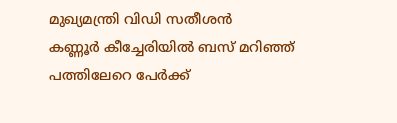മുഖ്യമന്ത്രി വിഡി സതീശൻ
കണ്ണൂർ കീച്ചേരിയിൽ ബസ് മറിഞ്ഞ് പത്തിലേറെ പേർക്ക്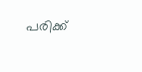പരിക്ക്